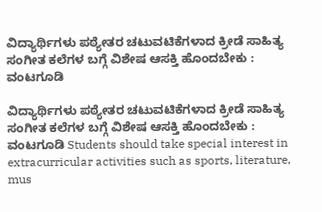ವಿದ್ಯಾರ್ಥಿಗಳು ಪಠ್ಯೇತರ ಚಟುವಟಿಕೆಗಳಾದ ಕ್ರೀಡೆ ಸಾಹಿತ್ಯ ಸಂಗೀತ ಕಲೆಗಳ ಬಗ್ಗೆ ವಿಶೇಷ ಆಸಕ್ತಿ ಹೊಂದಬೇಕು : ವಂಟಗೂಡಿ

ವಿದ್ಯಾರ್ಥಿಗಳು ಪಠ್ಯೇತರ ಚಟುವಟಿಕೆಗಳಾದ ಕ್ರೀಡೆ ಸಾಹಿತ್ಯ ಸಂಗೀತ ಕಲೆಗಳ ಬಗ್ಗೆ ವಿಶೇಷ ಆಸಕ್ತಿ ಹೊಂದಬೇಕು : ವಂಟಗೂಡಿ Students should take special interest in extracurricular activities such as sports, literature, mus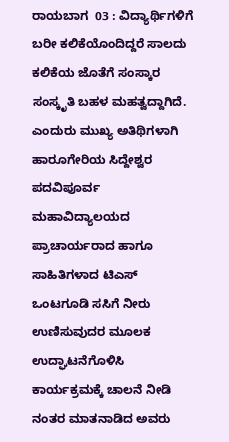ರಾಯಬಾಗ  03 : ವಿದ್ಯಾರ್ಥಿಗಳಿಗೆ ಬರೀ ಕಲಿಕೆಯೊಂದಿದ್ದರೆ ಸಾಲದು ಕಲಿಕೆಯ ಜೊತೆಗೆ ಸಂಸ್ಕಾರ ಸಂಸ್ಕೃತಿ ಬಹಳ ಮಹತ್ವದ್ದಾಗಿದೆ. ಎಂದುರು ಮುಖ್ಯ ಅತಿಥಿಗಳಾಗಿ ಹಾರೂಗೇರಿಯ ಸಿದ್ದೇಶ್ವರ ಪದವಿಪೂರ್ವ ಮಹಾವಿದ್ಯಾಲಯದ ಪ್ರಾಚಾರ್ಯರಾದ ಹಾಗೂ ಸಾಹಿತಿಗಳಾದ ಟಿಎಸ್ ಒಂಟಗೂಡಿ ಸಸಿಗೆ ನೀರು ಉಣಿಸುವುದರ ಮೂಲಕ ಉದ್ಘಾಟನೆಗೊಳಿಸಿ ಕಾರ್ಯಕ್ರಮಕ್ಕೆ ಚಾಲನೆ ನೀಡಿ ನಂತರ ಮಾತನಾಡಿದ ಅವರು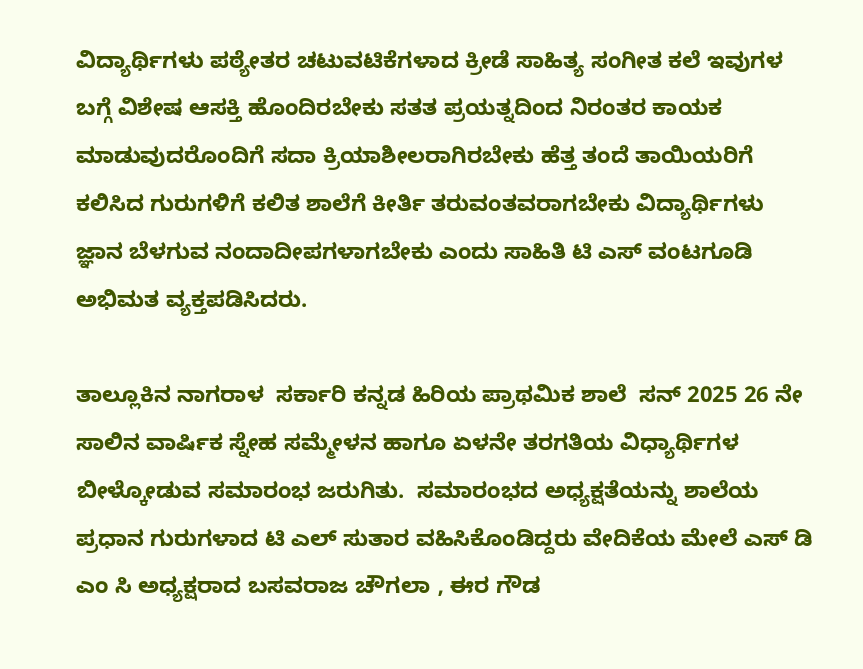ವಿದ್ಯಾರ್ಥಿಗಳು ಪಠ್ಯೇತರ ಚಟುವಟಿಕೆಗಳಾದ ಕ್ರೀಡೆ ಸಾಹಿತ್ಯ ಸಂಗೀತ ಕಲೆ ಇವುಗಳ ಬಗ್ಗೆ ವಿಶೇಷ ಆಸಕ್ತಿ ಹೊಂದಿರಬೇಕು ಸತತ ಪ್ರಯತ್ನದಿಂದ ನಿರಂತರ ಕಾಯಕ ಮಾಡುವುದರೊಂದಿಗೆ ಸದಾ ಕ್ರಿಯಾಶೀಲರಾಗಿರಬೇಕು ಹೆತ್ತ ತಂದೆ ತಾಯಿಯರಿಗೆ ಕಲಿಸಿದ ಗುರುಗಳಿಗೆ ಕಲಿತ ಶಾಲೆಗೆ ಕೀರ್ತಿ ತರುವಂತವರಾಗಬೇಕು ವಿದ್ಯಾರ್ಥಿಗಳು ಜ್ಞಾನ ಬೆಳಗುವ ನಂದಾದೀಪಗಳಾಗಬೇಕು ಎಂದು ಸಾಹಿತಿ ಟಿ ಎಸ್ ವಂಟಗೂಡಿ ಅಭಿಮತ ವ್ಯಕ್ತಪಡಿಸಿದರು.

ತಾಲ್ಲೂಕಿನ ನಾಗರಾಳ  ಸರ್ಕಾರಿ ಕನ್ನಡ ಹಿರಿಯ ಪ್ರಾಥಮಿಕ ಶಾಲೆ  ಸನ್ 2025 26 ನೇ ಸಾಲಿನ ವಾರ್ಷಿಕ ಸ್ನೇಹ ಸಮ್ಮೇಳನ ಹಾಗೂ ಏಳನೇ ತರಗತಿಯ ವಿಧ್ಯಾರ್ಥಿಗಳ ಬೀಳ್ಕೋಡುವ ಸಮಾರಂಭ ಜರುಗಿತು.  ಸಮಾರಂಭದ ಅಧ್ಯಕ್ಷತೆಯನ್ನು ಶಾಲೆಯ ಪ್ರಧಾನ ಗುರುಗಳಾದ ಟಿ ಎಲ್ ಸುತಾರ ವಹಿಸಿಕೊಂಡಿದ್ದರು ವೇದಿಕೆಯ ಮೇಲೆ ಎಸ್ ಡಿ ಎಂ ಸಿ ಅಧ್ಯಕ್ಷರಾದ ಬಸವರಾಜ ಚೌಗಲಾ , ಈರ ಗೌಡ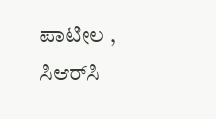ಪಾಟೀಲ , ಸಿಆರ್‌ಸಿ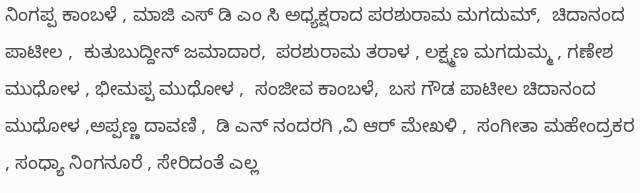ನಿಂಗಪ್ಪ ಕಾಂಬಳೆ , ಮಾಜಿ ಎಸ್ ಡಿ ಎಂ ಸಿ ಅಧ್ಯಕ್ಷರಾದ ಪರಶುರಾಮ ಮಗದುಮ್,  ಚಿದಾನಂದ ಪಾಟೀಲ ,  ಕುತುಬುದ್ದೀನ್ ಜಮಾದಾರ,  ಪರಶುರಾಮ ತರಾಳ , ಲಕ್ಷ್ಮಣ ಮಗದುಮ್ಮ , ಗಣೇಶ ಮುಧೋಳ , ಭೀಮಪ್ಪ ಮುಧೋಳ ,  ಸಂಜೀವ ಕಾಂಬಳೆ,  ಬಸ ಗೌಡ ಪಾಟೀಲ ಚಿದಾನಂದ ಮುಧೋಳ ,ಅಪ್ಪಣ್ಣ ದಾವಣಿ ,  ಡಿ ಎನ್ ನಂದರಗಿ ,ವಿ ಆರ್ ಮೇಖಳಿ ,  ಸಂಗೀತಾ ಮಹೇಂದ್ರಕರ , ಸಂಧ್ಯಾ ನಿಂಗನೂರೆ , ಸೇರಿದಂತೆ ಎಲ್ಲ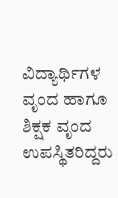ವಿದ್ಯಾರ್ಥಿಗಳ ವೃಂದ ಹಾಗೂ ಶಿಕ್ಷಕ ವೃಂದ ಉಪಸ್ಥಿತರಿದ್ದರು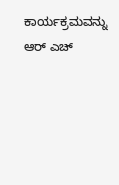ಕಾರ್ಯಕ್ರಮವನ್ನು ಆರ್ ಎಚ್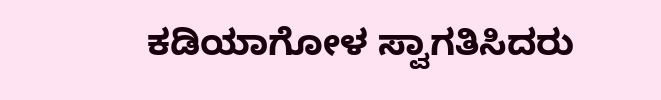ಕಡಿಯಾಗೋಳ ಸ್ವಾಗತಿಸಿದರು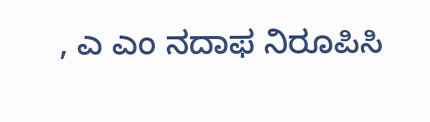, ಎ ಎಂ ನದಾಫ ನಿರೂಪಿಸಿ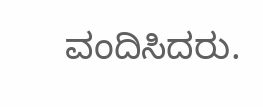ವಂದಿಸಿದರು.